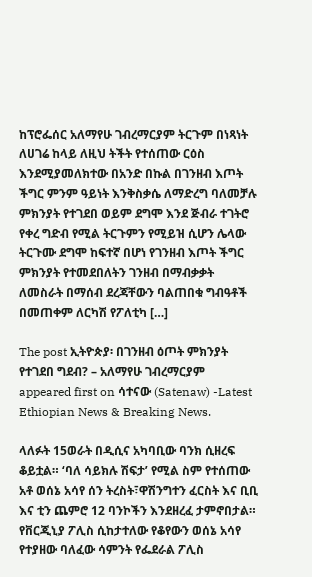ከፕሮፌሰር አለማየሁ ገብረማርያም ትርጉም በነጻነት ለሀገሬ ከላይ ለዚህ ትችት የተሰጠው ርዕስ እንደሚያመለክተው በአንድ በኩል በገንዘብ እጦት ችግር ምንም ዓይነት እንቅስቃሴ ለማድረግ ባለመቻሉ ምክንያት የተገደበ ወይም ደግሞ እንደ ጅብራ ተገትሮ የቀረ ግድብ የሚል ትርጉምን የሚይዝ ሲሆን ሌላው ትርጉሙ ደግሞ ከፍተኛ በሆነ የገንዘብ እጦት ችግር ምክንያት የተመደበለትን ገንዘብ በማብቃቃት ለመስራት በማሰብ ደረጃቸውን ባልጠበቁ ግብዓቶች በመጠቀም ለርካሽ የፖለቲካ […]

The post ኢትዮጵያ፡ በገንዘብ ዕጦት ምክንያት የተገደበ ግደብ? – አለማየሁ ገብረማርያም appeared first on ሳተናው (Satenaw) -Latest Ethiopian News & Breaking News.

ላለፉት 15ወራት በዲሲና አካባቢው ባንክ ሲዘረፍ ቆይቷል። ‘ባለ ሳይክሉ ሽፍታ’ የሚል ስም የተሰጠው አቶ ወሰኔ አሳየ ሰን ትረስት፣ዋሽንግተን ፈርስት እና ቢቢ እና ቲን ጨምሮ 12 ባንኮችን እንደዘረፈ ታምኖበታል። የቨርጂኒያ ፖሊስ ሲከታተለው የቆየውን ወሰኔ አሳየ የተያዘው ባለፈው ሳምንት የፌደራል ፖሊስ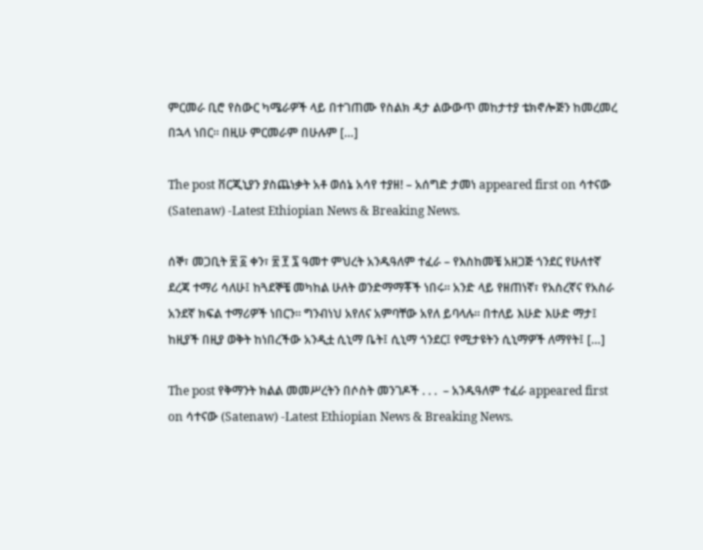ምርመራ ቢሮ የስውር ካሜራዎች ላይ በተገጠሙ የስልክ ዳታ ልውውጥ መከታተያ ቴክኖሎጅን ከመረመረ በኋላ ነበር። በዚሁ ምርመራም በሁሉም […]

The post ቨርጂኒያን ያስጨነቃት አቶ ወሰኔ አሳየ ተያዘ! – አሰግድ ታመነ appeared first on ሳተናው (Satenaw) -Latest Ethiopian News & Breaking News.

ሰኞ፣ መጋቢት ፳ ፩ ቀን፣ ፳ ፻ ፯ ዓመተ ምህረት አንዱዓለም ተፈራ – የእስከመቼ አዘጋጅ ጎንደር የሁለተኛ ደረጃ ተማሪ ሳለሁ፤ ከጓደኞቼ መካከል ሁለት ወንድማማቾች ነበሩ። አንድ ላይ የዘጠነኛ፣ የአስረኛና የአስራ አንደኛ ክፍል ተማሪዎች ነበርን። ግንብነህ አየለና አምባቸው አየለ ይባላሉ። በተለይ እሁድ እሁድ ማታ፤ ከዚያች በዚያ ወቅት ከነበረችው አንዲቷ ሲኒማ ቤት፤ ሲኒማ ጎንደር፤ የሚታዩትን ሲኒማዎች ለማየት፤ […]

The post የቅማንት ክልል መመሥረትን በሶስት መንገዶች . . .  – አንዱዓለም ተፈራ appeared first on ሳተናው (Satenaw) -Latest Ethiopian News & Breaking News.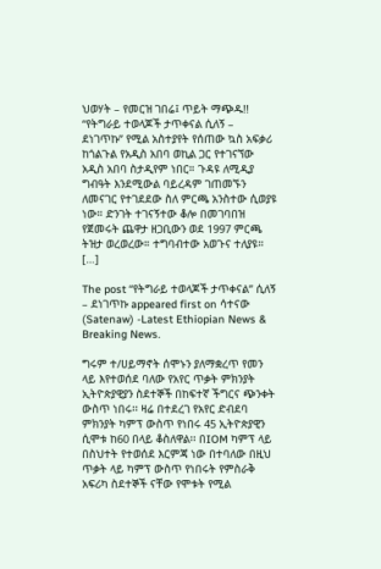ህወሃት – የመርዝ ገበሬ፤ ጥይት ማጭዱ!! “የትግራይ ተወላጆች ታጥቀናል ሲለኝ – ደነገጥኩ” የሚል አስተያየት የሰጠው ኳስ አፍቃሪ ከጎልጉል የአዲስ አበባ ወኪል ጋር የተገናኘው አዲስ አበባ ስታዲየም ነበር። ጉዳዩ ለሚዲያ ግብዓት እንደሚውል ባይረዳም ገጠመኙን ለመናገር የተገደደው ስለ ምርጫ አንስተው ሲወያዩ ነው። ድንገት ተገናኝተው ቆሎ በመገባበዝ የጀመሩት ጨዋታ ዘጋቢውን ወደ 1997 ምርጫ ትዝታ ወረወረው። ተግባብተው አወጉና ተለያዩ። […]

The post “የትግራይ ተወላጆች ታጥቀናል” ሲለኝ – ደነገጥኩ appeared first on ሳተናው (Satenaw) -Latest Ethiopian News & Breaking News.

ግሩም ተ/ሀይማኖት ሰሞኑን ያለማቋረጥ የመን ላይ እየተወሰደ ባለው የአየር ጥቃት ምክንያት ኢትዮጵያዊያን ስደተኞች በከፍተኛ ችግርና ጭንቀት ውስጥ ነበሩ፡፡ ዛሬ በተደረገ የአየር ድብደባ ምክንያት ካምፕ ውስጥ የነበሩ 45 ኢትዮጵያዊን ሲሞቱ ከ60 በላይ ቆስለዋል፡፡ በIOM ካምፕ ላይ በስህተት የተወሰደ እርምጃ ነው በተባለው በዚህ ጥቃት ላይ ካምፕ ውስጥ የነበሩት የምስራቅ አፍሪካ ስደተኞች ናቸው የሞቱት የሚል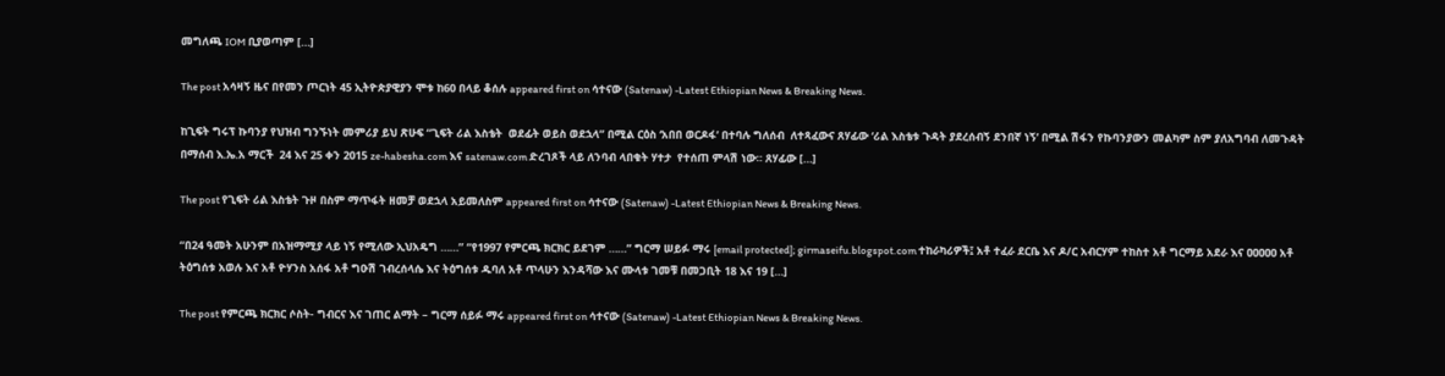መግለጫ IOM ቢያወጣም […]

The post አሳዛኝ ዜና በየመን ጦርነት 45 ኢትዮጵያዊያን ሞቱ ከ60 በላይ ቆሰሉ appeared first on ሳተናው (Satenaw) -Latest Ethiopian News & Breaking News.

ከጊፍት ግሩፕ ኩባንያ የህዝብ ግንኙነት መምሪያ ይህ ጽሁፍ “ጊፍት ሪል እስቴት  ወደፊት ወይስ ወደኋላ” በሚል ርዕስ ‘አበበ ወርዶፋ’ በተባሉ ግለሰብ  ለተጻፈውና ጸሃፊው ‘ሪል እስቴቱ ጉዳት ያደረሰብኝ ደንበኛ ነኝ’ በሚል ሽፋን የኩባንያውን መልካም ስም ያለአግባብ ለመጉዳት በማሰብ እ.ኤ.አ ማርች  24 እና 25 ቀን 2015 ze-habesha.com እና satenaw.com ድረገጾች ላይ ለንባብ ላበቁት ሃተታ  የተሰጠ ምላሽ ነው። ጸሃፊው […]

The post የጊፍት ሪል እስቴት ጉዞ በስም ማጥፋት ዘመቻ ወደኋላ አይመለስም appeared first on ሳተናው (Satenaw) -Latest Ethiopian News & Breaking News.

“በ24 ዓመት አሁንም በአዝማሚያ ላይ ነኝ የሚለው ኢህአዴግ ……” “የ1997 የምርጫ ክርክር ይደገም ……” ግርማ ሠይፉ ማሩ [email protected]; girmaseifu.blogspot.com ተከራካሪዎች፤ አቶ ተፈራ ደርቤ እና ዶ/ር አብርሃም ተከስተ አቶ ግርማይ አደራ እና ዐዐዐዐዐ አቶ ትዕግሰቱ አወሉ እና አቶ ዮሃንስ አሰፋ አቶ ግዑሽ ገብረሰላሴ እና ትዕግሰቱ ዱባለ አቶ ጥላሁን እንዳሻው እና ሙላቱ ገመቹ በመጋቢት 18 እና 19 […]

The post የምርጫ ክርክር ሶስት- ግብርና እና ገጠር ልማት – ግርማ ሰይፉ ማሩ appeared first on ሳተናው (Satenaw) -Latest Ethiopian News & Breaking News.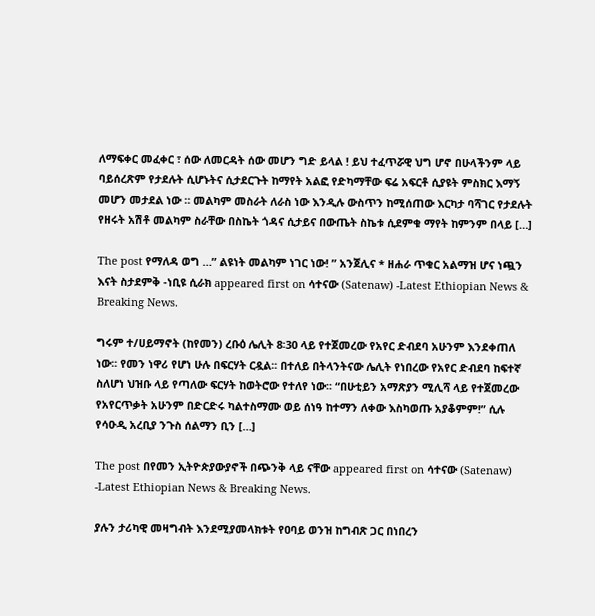ለማፍቀር መፈቀር ፣ ሰው ለመርዳት ሰው መሆን ግድ ይላል ! ይህ ተፈጥሯዊ ህግ ሆኖ በሁላችንም ላይ ባይሰረጽም የታደሉት ሲሆኑትና ሲታደርጉት ከማየት አልፎ የድካማቸው ፍሬ አፍርቶ ሲያዩት ምስክር እማኝ መሆን መታደል ነው ። መልካም መስራት ለራስ ነው እንዲሉ ውስጥን ከሚሰጠው እርካታ ባሻገር የታደሉት የዘሩት አሽቶ መልካም ስራቸው በስኬት ጎዳና ሲታይና በውጤት ስኬቱ ሲደምቁ ማየት ከምንም በላይ […]

The post የማለዳ ወግ …” ልዩነት መልካም ነገር ነው! ” አንጀሊና * ዘሐራ ጥቁር አልማዝ ሆና ነጯን እናት ስታደምቅ -ነቢዩ ሲራክ appeared first on ሳተናው (Satenaw) -Latest Ethiopian News & Breaking News.

ግሩም ተ/ሀይማኖት (ከየመን) ረቡዕ ሌሊት 8፡30 ላይ የተጀመረው የአየር ድብደባ አሁንም እንደቀጠለ ነው፡፡ የመን ነዋሪ የሆነ ሁሉ በፍርሃት ርዷል፡፡ በተለይ በትላንትናው ሌሊት የነበረው የአየር ድብደባ ከፍተኛ ስለሆነ ህዝቡ ላይ የጣለው ፍርሃት ከወትሮው የተለየ ነው፡፡ “በሁቲይን አማጽያን ሚሊሻ ላይ የተጀመረው የአየርጥቃት አሁንም በድርድሩ ካልተስማሙ ወይ ሰነዓ ከተማን ለቀው እስካወጡ አያቆምም!” ሲሉ የሳዑዲ አረቢያ ንጉስ ሰልማን ቢን […]

The post በየመን ኢትዮጵያውያኖች በጭንቅ ላይ ናቸው appeared first on ሳተናው (Satenaw) -Latest Ethiopian News & Breaking News.

ያሉን ታሪካዊ መዛግብት እንደሚያመላክቱት የዐባይ ወንዝ ከግብጽ ጋር በነበረን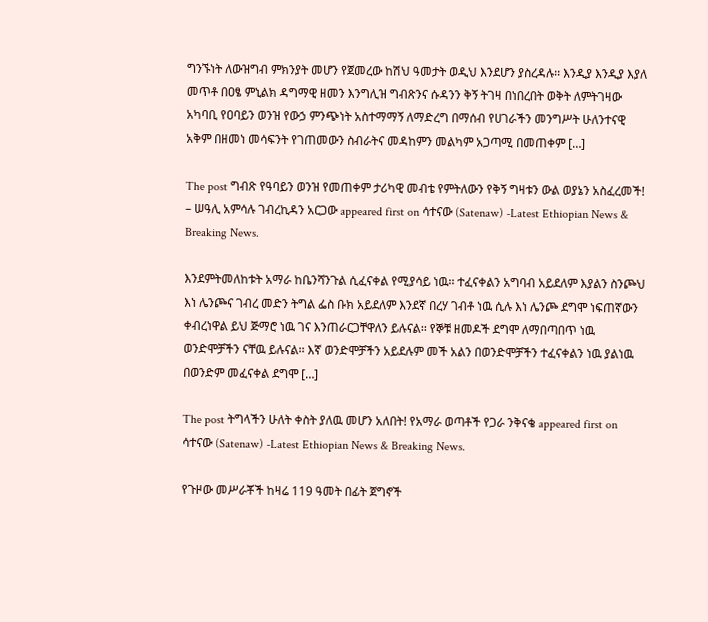ግንኙነት ለውዝግብ ምክንያት መሆን የጀመረው ከሽህ ዓመታት ወዲህ እንደሆን ያስረዳሉ፡፡ እንዲያ እንዲያ እያለ መጥቶ በዐፄ ምኒልክ ዳግማዊ ዘመን እንግሊዝ ግብጽንና ሱዳንን ቅኝ ትገዛ በነበረበት ወቅት ለምትገዛው አካባቢ የዐባይን ወንዝ የውኃ ምንጭነት አስተማማኝ ለማድረግ በማሰብ የሀገራችን መንግሥት ሁለንተናዊ አቅም በዘመነ መሳፍንት የገጠመውን ስብራትና መዳከምን መልካም አጋጣሚ በመጠቀም […]

The post ግብጽ የዓባይን ወንዝ የመጠቀም ታሪካዊ መብቴ የምትለውን የቅኝ ግዛቱን ውል ወያኔን አስፈረመች! – ሠዓሊ አምሳሉ ገብረኪዳን አርጋው appeared first on ሳተናው (Satenaw) -Latest Ethiopian News & Breaking News.

እንደምትመለከቱት አማራ ከቤንሻንጉል ሲፈናቀል የሚያሳይ ነዉ፡፡ ተፈናቀልን አግባብ አይደለም እያልን ስንጮህ እነ ሌንጮና ገብረ መድን ትግል ፌስ ቡክ አይደለም እንደኛ በረሃ ገብቶ ነዉ ሲሉ እነ ሌንጮ ደግሞ ነፍጠኛውን ቀብረነዋል ይህ ጅማሮ ነዉ ገና እንጠራርጋቸዋለን ይሉናል፡፡ የኞቹ ዘመዶች ደግሞ ለማበጣበጥ ነዉ ወንድሞቻችን ናቸዉ ይሉናል፡፡ እኛ ወንድሞቻችን አይደሉም መች አልን በወንድሞቻችን ተፈናቀልን ነዉ ያልነዉ በወንድም መፈናቀል ደግሞ […]

The post ትግላችን ሁለት ቀስት ያለዉ መሆን አለበት! የአማራ ወጣቶች የጋራ ንቅናቄ appeared first on ሳተናው (Satenaw) -Latest Ethiopian News & Breaking News.

የጉዞው መሥራቾች ከዛሬ 119 ዓመት በፊት ጀግኖች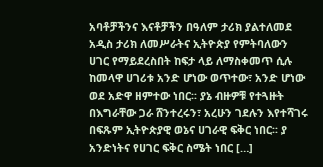አባቶቻችንና እናቶቻችን በዓለም ታሪክ ያልተለመደ አዲስ ታሪክ ለመሥራትና ኢትዮጵያ የምትባለውን ሀገር የማይደረስበት ከፍታ ላይ ለማስቀመጥ ሲሉ ከመላዋ ሀገሪቱ አንድ ሆነው ወጥተው፣ አንድ ሆነው ወደ አድዋ ዘምተው ነበር፡፡ ያኔ ብዙዎቹ የተጓዙት በእግራቸው ጋራ ሸንተረሩን፣ አረሁን ገደሉን እየተሻገሩ በፍጹም ኢትዮጵያዊ ወኔና ሀገራዊ ፍቅር ነበር፡፡ ያ አንድነትና የሀገር ፍቅር ስሜት ነበር […]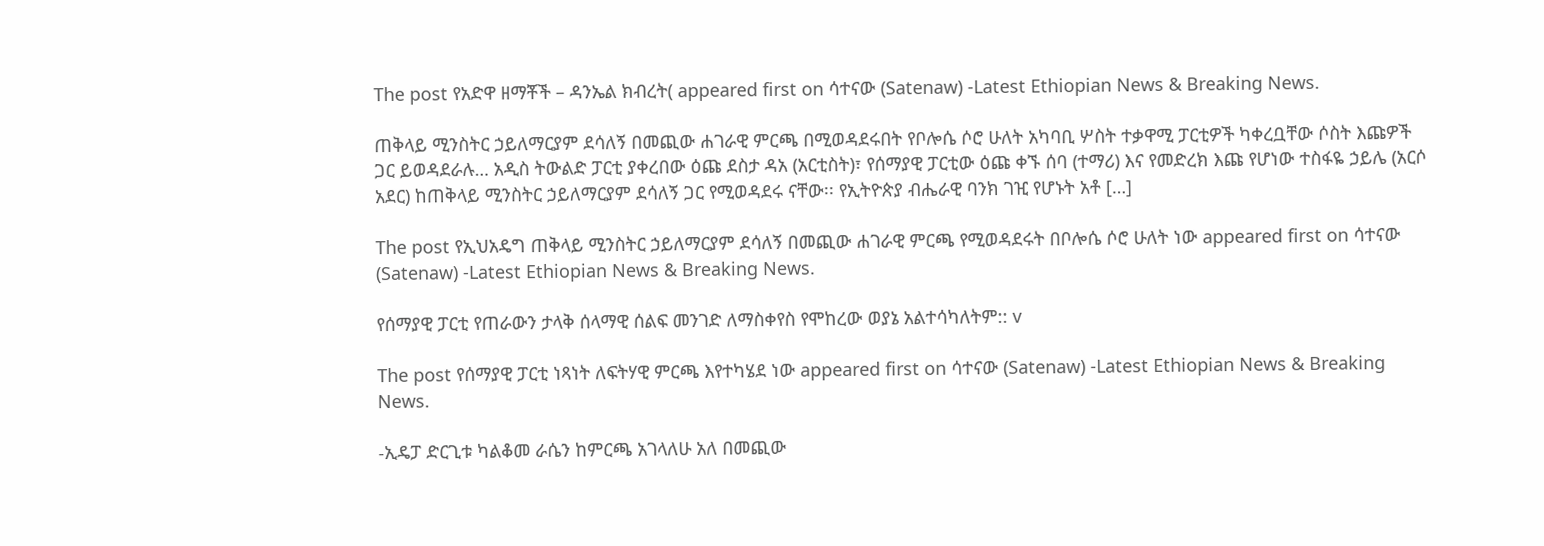The post የአድዋ ዘማቾች – ዳንኤል ክብረት( appeared first on ሳተናው (Satenaw) -Latest Ethiopian News & Breaking News.

ጠቅላይ ሚንስትር ኃይለማርያም ደሳለኝ በመጪው ሐገራዊ ምርጫ በሚወዳደሩበት የቦሎሴ ሶሮ ሁለት አካባቢ ሦስት ተቃዋሚ ፓርቲዎች ካቀረቧቸው ሶስት እጩዎች ጋር ይወዳደራሉ… አዲስ ትውልድ ፓርቲ ያቀረበው ዕጩ ደስታ ዳአ (አርቲስት)፣ የሰማያዊ ፓርቲው ዕጩ ቀኙ ሰባ (ተማሪ) እና የመድረክ እጩ የሆነው ተስፋዬ ኃይሌ (አርሶ አደር) ከጠቅላይ ሚንስትር ኃይለማርያም ደሳለኝ ጋር የሚወዳደሩ ናቸው፡፡ የኢትዮጵያ ብሔራዊ ባንክ ገዢ የሆኑት አቶ […]

The post የኢህአዴግ ጠቅላይ ሚንስትር ኃይለማርያም ደሳለኝ በመጪው ሐገራዊ ምርጫ የሚወዳደሩት በቦሎሴ ሶሮ ሁለት ነው appeared first on ሳተናው (Satenaw) -Latest Ethiopian News & Breaking News.

የሰማያዊ ፓርቲ የጠራውን ታላቅ ሰላማዊ ሰልፍ መንገድ ለማስቀየስ የሞከረው ወያኔ አልተሳካለትም:: v

The post የሰማያዊ ፓርቲ ነጻነት ለፍትሃዊ ምርጫ እየተካሄደ ነው appeared first on ሳተናው (Satenaw) -Latest Ethiopian News & Breaking News.

-ኢዴፓ ድርጊቱ ካልቆመ ራሴን ከምርጫ አገላለሁ አለ በመጪው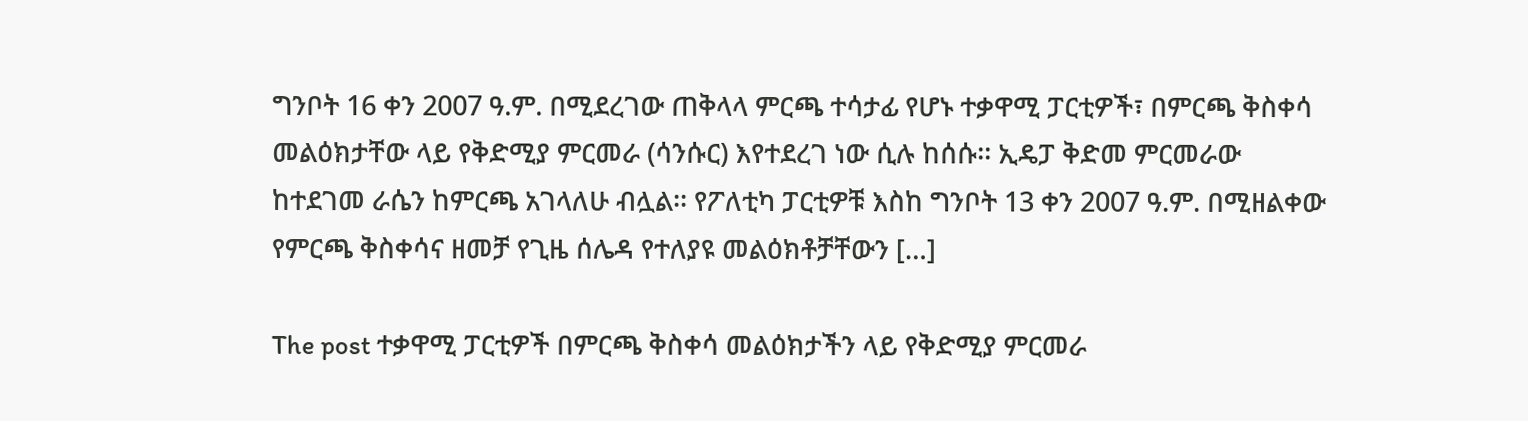ግንቦት 16 ቀን 2007 ዓ.ም. በሚደረገው ጠቅላላ ምርጫ ተሳታፊ የሆኑ ተቃዋሚ ፓርቲዎች፣ በምርጫ ቅስቀሳ መልዕክታቸው ላይ የቅድሚያ ምርመራ (ሳንሱር) እየተደረገ ነው ሲሉ ከሰሱ፡፡ ኢዴፓ ቅድመ ምርመራው ከተደገመ ራሴን ከምርጫ አገላለሁ ብሏል፡፡ የፖለቲካ ፓርቲዎቹ እስከ ግንቦት 13 ቀን 2007 ዓ.ም. በሚዘልቀው የምርጫ ቅስቀሳና ዘመቻ የጊዜ ሰሌዳ የተለያዩ መልዕክቶቻቸውን […]

The post ተቃዋሚ ፓርቲዎች በምርጫ ቅስቀሳ መልዕክታችን ላይ የቅድሚያ ምርመራ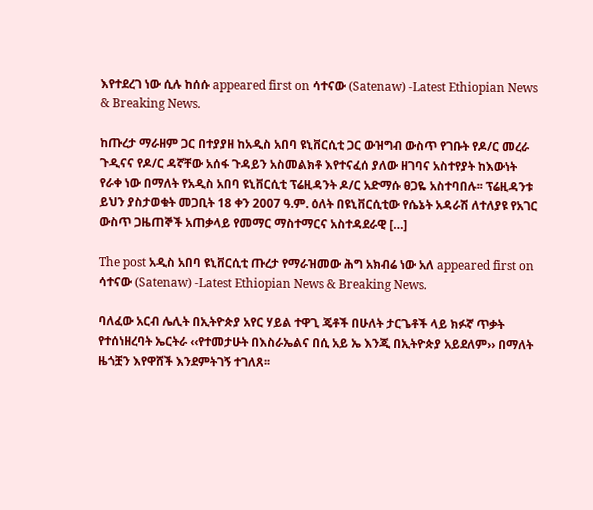እየተደረገ ነው ሲሉ ከሰሱ appeared first on ሳተናው (Satenaw) -Latest Ethiopian News & Breaking News.

ከጡረታ ማራዘም ጋር በተያያዘ ከአዲስ አበባ ዩኒቨርሲቲ ጋር ውዝግብ ውስጥ የገቡት የዶ/ር መረራ ጉዲናና የዶ/ር ዳኛቸው አሰፋ ጉዳይን አስመልክቶ እየተናፈሰ ያለው ዘገባና አስተየያት ከእውነት የራቀ ነው በማለት የአዲስ አበባ ዩኒቨርሲቲ ፕሬዚዳንት ዶ/ር አድማሱ ፀጋዬ አስተባበሉ፡፡ ፕሬዚዳንቱ ይህን ያስታወቁት መጋቢት 18 ቀን 2007 ዓ.ም. ዕለት በዩኒቨርሲቲው የሴኔት አዳራሽ ለተለያዩ የአገር ውስጥ ጋዜጠኞች አጠቃላይ የመማር ማስተማርና አስተዳደራዊ […]

The post አዲስ አበባ ዩኒቨርሲቲ ጡረታ የማራዝመው ሕግ አክብሬ ነው አለ appeared first on ሳተናው (Satenaw) -Latest Ethiopian News & Breaking News.

ባለፈው አርብ ሌሊት በኢትዮጵያ አየር ሃይል ተዋጊ ጄቶች በሁለት ታርጌቶች ላይ ክፉኛ ጥቃት የተሰነዘረባት ኤርትራ ‹‹የተመታሁት በእስራኤልና በሲ አይ ኤ እንጂ በኢትዮጵያ አይደለም›› በማለት ዜጎቿን እየዋሸች እንደምትገኝ ተገለጸ፡፡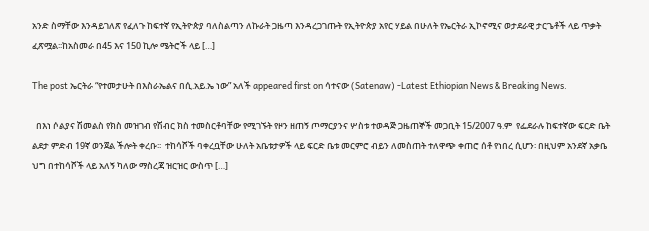አንድ ስማቸው እንዳይገለጽ የፈለጉ ከፍተኛ የኢትዮጵያ ባለስልጣን ለኩራት ጋዜጣ እንዳረጋገጡት የኢትዮጵያ አየር ሃይል በሁለት የኤርትራ ኢኮኖሚና ወታደራዊ ታርጌቶች ላይ ጥቃት ፈጽሟል፡፡ከአስመራ በ45 እና 150 ኪሎ ሜትሮች ላይ […]

The post ኤርትራ “የተመታሁት በእስራኤልና በሲ.አይ.ኤ ነው” አለች appeared first on ሳተናው (Satenaw) -Latest Ethiopian News & Breaking News.

  በእነ ሶልያና ሽመልስ የክስ መዝገብ የሽብር ክስ ተመስርቶባቸው የሚገኙት የዞን ዘጠኝ ጦማርያንና ሦስቱ ተወዳጅ ጋዜጠኞች መጋቢት 15/2007 ዓ.ም  የፌደራሉ ከፍተኛው ፍርድ ቤት ልደታ ምድብ 19ኛ ወንጀል ችሎት ቀረቡ፡፡  ተከሳሾች ባቀረቧቸው ሁለት አቤቱታዎች ላይ ፍርድ ቤቱ መርምሮ ብይን ለመስጠት ተለዋጭ ቀጠሮ ሰቶ የነበረ ሲሆን፡ በዚህም አንደኛ አቃቤ ህግ በተከሳሾች ላይ አለኝ ካለው ማስረጃ ዝርዝር ውስጥ […]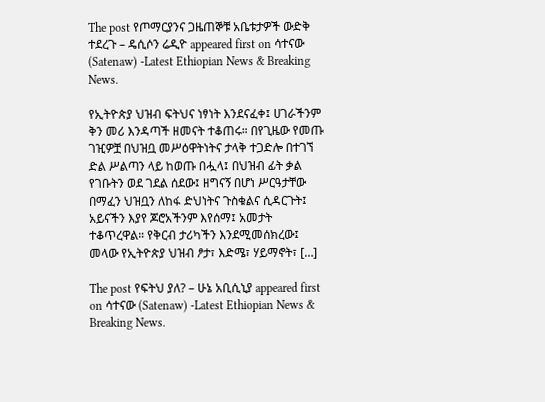The post የጦማርያንና ጋዜጠኞቹ አቤቱታዎች ውድቅ ተደረጉ – ዴሲሶን ሬዲዮ appeared first on ሳተናው (Satenaw) -Latest Ethiopian News & Breaking News.

የኢትዮጵያ ህዝብ ፍትህና ነፃነት እንደናፈቀ፤ ሀገራችንም ቅን መሪ እንዳጣች ዘመናት ተቆጠሩ። በየጊዜው የመጡ ገዢዎቿ በህዝቧ መሥዕዋትነትና ታላቅ ተጋድሎ በተገኘ ድል ሥልጣን ላይ ከወጡ በሗላ፤ በህዝብ ፊት ቃል የገቡትን ወደ ገደል ሰደው፤ ዘግናኝ በሆነ ሥርዓታቸው በማፈን ህዝቧን ለከፋ ድህነትና ጉስቁልና ሲዳርጉት፤ አይናችን እያየ ጆሮአችንም እየሰማ፤ አመታት ተቆጥረዋል። የቅርብ ታሪካችን እንደሚመሰክረው፤ መላው የኢትዮጵያ ህዝብ ፆታ፣ እድሜ፣ ሃይማኖት፣ […]

The post የፍትህ ያለ? – ሁኔ አቢሲኒያ appeared first on ሳተናው (Satenaw) -Latest Ethiopian News & Breaking News.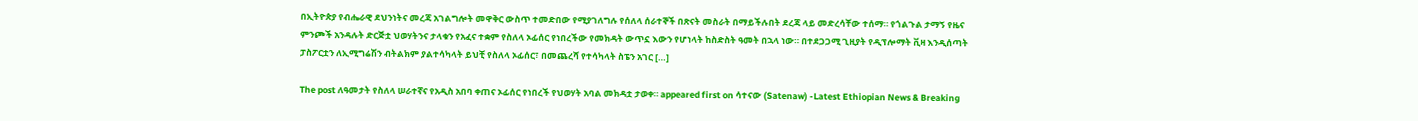በኢትዮጵያ የብሔራዊ ደህንነትና መረጃ አገልግሎት መዋቅር ውስጥ ተመድበው የሚያገለግሉ የሰለላ ሰራተኞች በጽናት መስራት በማይችሉበት ደረጃ ላይ መድረሳቸው ተሰማ። የጎልጉል ታማኝ የዜና ምንጮች አንዳሉት ድርጅቷ ህወሃትንና ታላቁን የአፈና ተቋም የስለላ ኦፊሰር የነበረችው የመክዳት ውጥኗ እውን የሆነላት ከስድስት ዓመት በኋላ ነው። በተደጋጋሚ ጊዚያት የዲፕሎማት ቪዛ እንዲሰጣት ፓስፖርቷን ለኢሚግሬሽን ብትልክም ያልተሳካላት ይህቺ የስለላ ኦፊሰር፣ በመጨረሻ የተሳካላት ስፔን አገር […]

The post ለዓመታት የስለላ ሠራተኛና የአዲስ አበባ ቀጠና ኦፊሰር የነበረች የህወሃት አባል መክዳቷ ታወቀ። appeared first on ሳተናው (Satenaw) -Latest Ethiopian News & Breaking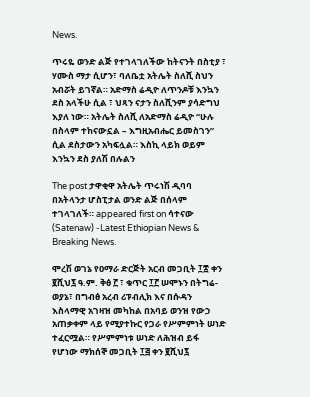News.

ጥሩዬ ወንድ ልጅ የተገላገለችው ከትናንት በስቲያ ፣ ሃሙስ ማታ ሲሆን፣ ባለቤቷ አትሌት ስለሺ ስህን አብሯት ይገኛል። አድማስ ሬዲዮ ለጥንዶቹ እንኳን ደስ አላችሁ ሲል ፣ ህጻን ናታን ስለሺንም ያሳድግህ እያለ ነው። አትሌት ስለሺ ለአድማስ ሬዲዮ “ሁሉ በስላም ተከናውኗል – እግዚአብሔር ይመስገን” ሲል ደስታውን አካፍሏል። እስኪ ላይክ ወይም እንኳን ደስ ያለሽ በሉልን

The post ታዋቂዋ አትሌት ጥሩነሽ ዲባባ በአትላንታ ሆስፒታል ወንድ ልጅ በሰላም ተገላገለች። appeared first on ሳተናው (Satenaw) -Latest Ethiopian News & Breaking News.

ሞረሽ ወገኔ የዐማራ ድርጅት አርብ መጋቢት ፲፰ ቀን ፪ሺህ፯ ዓ.ም. ቅፅ ፫ ፣ ቁጥር ፲፫ ሠሞኑን በትግሬ-ወያኔ፣ በግብፅ አረብ ሪፑብሊክ እና በሱዳን እስላማዊ አገዛዝ መካከል በአባይ ወንዝ የውኃ አጠቃቀም ላይ የሚያተኩር የጋራ የሥምምነት ሠነድ ተፈርሟል። የሥምምነቱ ሠነድ ለሕዝብ ይፋ የሆነው ማክሰኞ መጋቢት ፲፭ ቀን ፪ሺህ፯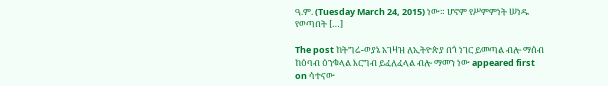ዓ.ም. (Tuesday March 24, 2015) ነው። ሆኖም የሥምምነት ሠነዱ የወጣበት […]

The post ከትግሬ-ወያኔ አገዛዝ ለኢትዮጵያ በጎ ነገር ይመጣል ብሎ ማሰብ ከዕባብ ዕንቁላል እርግብ ይፈለፈላል ብሎ ማመን ነው appeared first on ሳተናው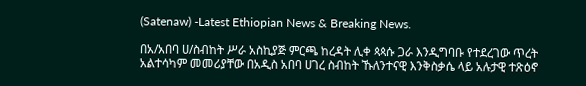(Satenaw) -Latest Ethiopian News & Breaking News.

በአ/አበባ ሀ/ስብከት ሥራ አስኪያጅ ምርጫ ከረዳት ሊቀ ጳጳሱ ጋራ እንዲግባቡ የተደረገው ጥረት አልተሳካም መመሪያቸው በአዲስ አበባ ሀገረ ስብከት ኹለንተናዊ እንቅስቃሴ ላይ አሉታዊ ተጽዕኖ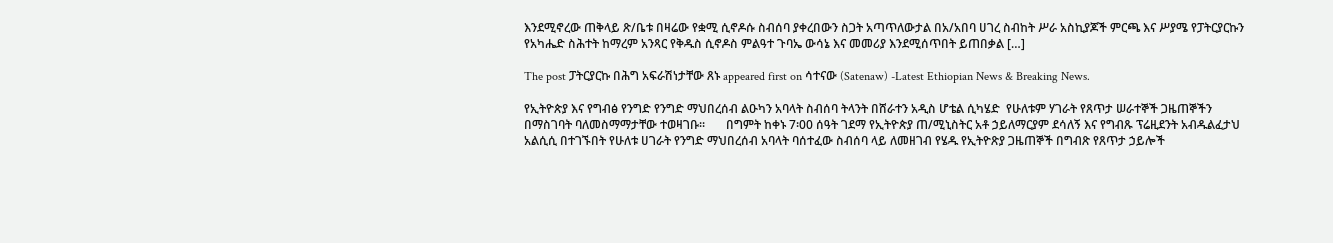እንደሚኖረው ጠቅላይ ጽ/ቤቱ በዛሬው የቋሚ ሲኖዶሱ ስብሰባ ያቀረበውን ስጋት አጣጥለውታል በአ/አበባ ሀገረ ስብከት ሥራ አስኪያጆች ምርጫ እና ሥያሜ የፓትርያርኩን የአካሔድ ስሕተት ከማረም አንጻር የቅዱስ ሲኖዶስ ምልዓተ ጉባኤ ውሳኔ እና መመሪያ እንደሚሰጥበት ይጠበቃል […]

The post ፓትርያርኩ በሕግ አፍራሽነታቸው ጸኑ appeared first on ሳተናው (Satenaw) -Latest Ethiopian News & Breaking News.

የኢትዮጵያ እና የግብፅ የንግድ የንግድ ማህበረሰብ ልዑካን አባላት ስብሰባ ትላንት በሸራተን አዲስ ሆቴል ሲካሄድ  የሁለቱም ሃገራት የጸጥታ ሠራተኞች ጋዜጠኞችን በማስገባት ባለመስማማታቸው ተወዛገቡ፡፡       በግምት ከቀኑ 7፡00 ሰዓት ገደማ የኢትዮጵያ ጠ/ሚኒስትር አቶ ኃይለማርያም ደሳለኝ እና የግብጹ ፕሬዚደንት አብዱልፈታህ አልሲሲ በተገኙበት የሁለቱ ሀገራት የንግድ ማህበረሰብ አባላት ባሰተፈው ስብሰባ ላይ ለመዘገብ የሄዱ የኢትዮጽያ ጋዜጠኞች በግብጽ የጸጥታ ኃይሎች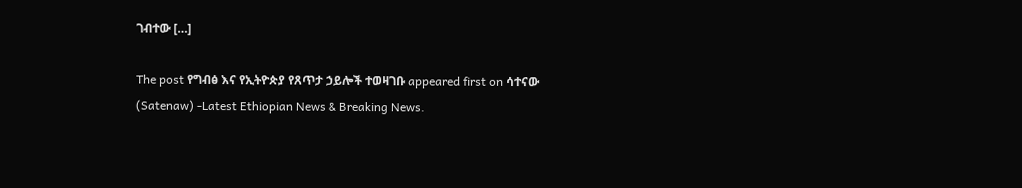ገብተው […]

The post የግብፅ እና የኢትዮጵያ የጸጥታ ኃይሎች ተወዛገቡ appeared first on ሳተናው (Satenaw) -Latest Ethiopian News & Breaking News.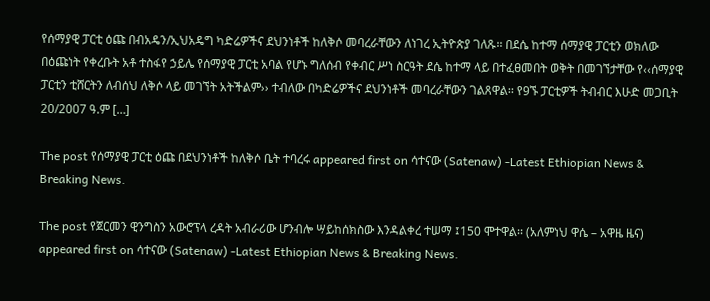የሰማያዊ ፓርቲ ዕጩ በብአዴን/ኢህአዴግ ካድሬዎችና ደህንነቶች ከለቅሶ መባረራቸውን ለነገረ ኢትዮጵያ ገለጹ፡፡ በደሴ ከተማ ሰማያዊ ፓርቲን ወክለው በዕጩነት የቀረቡት አቶ ተስፋየ ኃይሌ የሰማያዊ ፓርቲ አባል የሆኑ ግለሰብ የቀብር ሥነ ስርዓት ደሴ ከተማ ላይ በተፈፀመበት ወቅት በመገኘታቸው የ‹‹ሰማያዊ ፓርቲን ቲሸርትን ለብሰህ ለቅሶ ላይ መገኘት አትችልም›› ተብለው በካድሬዎችና ደህንነቶች መባረራቸውን ገልጸዋል፡፡ የ9ኙ ፓርቲዎች ትብብር እሁድ መጋቢት 20/2007 ዓ.ም […]

The post የሰማያዊ ፓርቲ ዕጩ በደህንነቶች ከለቅሶ ቤት ተባረሩ appeared first on ሳተናው (Satenaw) -Latest Ethiopian News & Breaking News.

The post የጀርመን ዊንግስን አውሮፕላ ረዳት አብራሪው ሆንብሎ ሣይከሰክስው እንዳልቀረ ተሠማ ፤150 ሞተዋል፡፡ (አለምነህ ዋሴ – አዋዜ ዜና) appeared first on ሳተናው (Satenaw) -Latest Ethiopian News & Breaking News.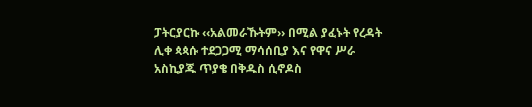ፓትርያርኩ ‹‹አልመራኹትም›› በሚል ያፈኑት የረዳት ሊቀ ጳጳሱ ተደጋጋሚ ማሳሰቢያ እና የዋና ሥራ አስኪያጁ ጥያቄ በቅዱስ ሲኖዶስ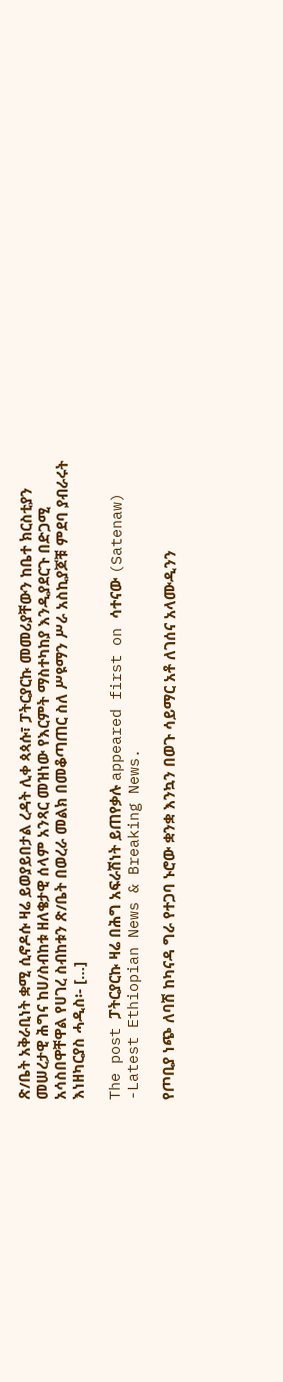ጽ/ቤት አቅራቢነት ቋሚ ሲኖዶሱ ዛሬ ይወያይበታል ረዳት ሊቀ ጳጳሱ፣ ፓትርያርኩ መመሪያቸውን ከቤተ ክርስቲያን መሠረታዊ ሕግና ከሀ/ስብከቱ ዘለቄታዊ ሰላም አንጻር መዝነው የእርምት ማስተካከያ እንዲያደርጉ በድጋሚ አሳስበዋቸዋል የሀገረ ስብከቱን ጽ/ቤት በወረራ መልክ በመቆጣጠር ስለ ሥዩማን ሥራ አስኪያጆቹ ምደባ ያብራሩት እነዘካርያስ ሓዲስ፡- […]

The post ፓትርያርኩ ዛሬ በሕግ አፍራሽነት ይጠየቃሉ appeared first on ሳተናው (Satenaw) -Latest Ethiopian News & Breaking News.

የጦቢያ ነጭ ለባሽ ከካናዳ ግራ የተጋባ ኑሮው ቋንቋ እንኳን በወጉ ሳይማር አቶ ለገሰና አላሙዲንን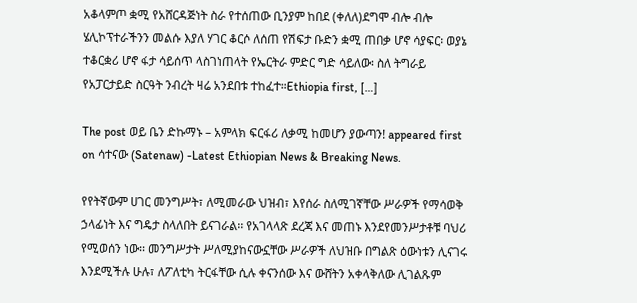አቆላምጦ ቋሚ የአሸርዳጅነት ስራ የተሰጠው ቢንያም ከበደ (ቀለለ)ደግሞ ብሎ ብሎ ሄሊኮፕተራችንን መልሱ እያለ ሃገር ቆርሶ ለሰጠ የሽፍታ ቡድን ቋሚ ጠበቃ ሆኖ ሳያፍር፡ ወያኔ ተቆርቋሪ ሆኖ ፋታ ሳይሰጥ ላስገነጠላት የኤርትራ ምድር ግድ ሳይለው፡ ስለ ትግራይ የአፓርታይድ ስርዓት ንብረት ዛሬ አንደበቱ ተከፈተ።Ethiopia first, […]

The post ወይ ቤን ድኩማኑ – አምላክ ፍርፋሪ ለቃሚ ከመሆን ያውጣን! appeared first on ሳተናው (Satenaw) -Latest Ethiopian News & Breaking News.

የየትኛውም ሀገር መንግሥት፣ ለሚመራው ህዝብ፣ እየሰራ ስለሚገኛቸው ሥራዎች የማሳወቅ ኃላፊነት እና ግዴታ ስላለበት ይናገራል፡፡ የአገላላጽ ደረጃ እና መጠኑ እንደየመንሥታቶቹ ባህሪ የሚወሰን ነው፡፡ መንግሥታት ሥለሚያከናውኗቸው ሥራዎች ለህዝቡ በግልጽ ዕውነቱን ሊናገሩ እንደሚችሉ ሁሉ፣ ለፖለቲካ ትርፋቸው ሲሉ ቀናንሰው እና ውሸትን አቀላቅለው ሊገልጹም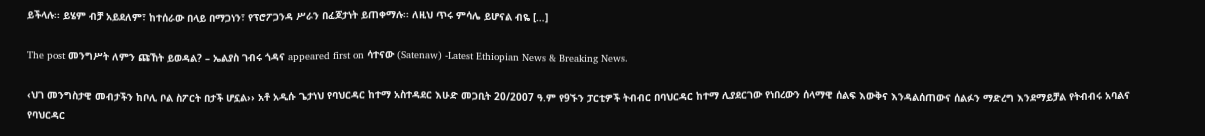ይችላሉ፡፡ ይሄም ብቻ አይደለም፣ ከተሰራው በላይ በማጋነን፣ የፕሮፖጋንዳ ሥራን በፈጆታነት ይጠቀማሉ፡፡ ለዚህ ጥሩ ምሳሌ ይሆናል ብዬ […]

The post መንግሥት ለምን ጩኸት ይወዳል? – ኤልያስ ገብሩ ጎዳና appeared first on ሳተናው (Satenaw) -Latest Ethiopian News & Breaking News.

‹ህገ መንግስታዊ መብታችን ከቦሊ ቦል ስፖርት በታች ሆኗል›› አቶ አዲሱ ጌታነህ የባህርዳር ከተማ አስተዳደር እሁድ መጋቢት 20/2007 ዓ.ም የ9ኙን ፓርቲዎች ትብብር በባህርዳር ከተማ ሊያደርገው የነበረውን ሰላማዊ ሰልፍ እውቅና እንዳልሰጠውና ሰልፉን ማድረግ እንደማይቻል የትብብሩ አባልና የባህርዳር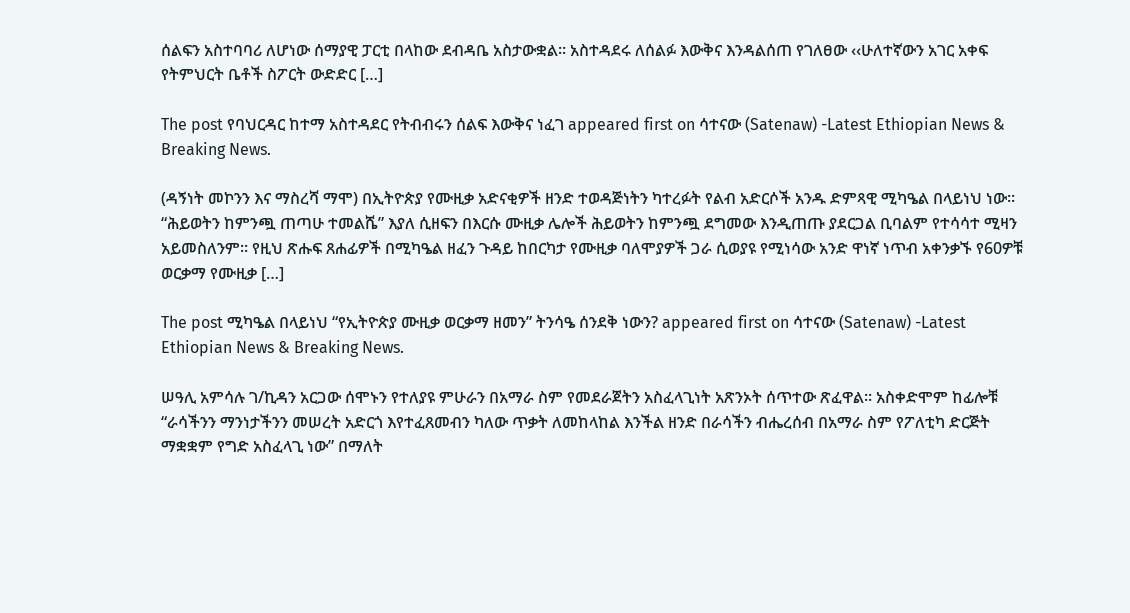ሰልፍን አስተባባሪ ለሆነው ሰማያዊ ፓርቲ በላከው ደብዳቤ አስታውቋል፡፡ አስተዳደሩ ለሰልፉ እውቅና እንዳልሰጠ የገለፀው ‹‹ሁለተኛውን አገር አቀፍ የትምህርት ቤቶች ስፖርት ውድድር […]

The post የባህርዳር ከተማ አስተዳደር የትብብሩን ሰልፍ እውቅና ነፈገ appeared first on ሳተናው (Satenaw) -Latest Ethiopian News & Breaking News.

(ዳኝነት መኮንን እና ማስረሻ ማሞ) በኢትዮጵያ የሙዚቃ አድናቂዎች ዘንድ ተወዳጅነትን ካተረፉት የልብ አድርሶች አንዱ ድምጻዊ ሚካዔል በላይነህ ነው። “ሕይወትን ከምንጯ ጠጣሁ ተመልሼ” እያለ ሲዘፍን በእርሱ ሙዚቃ ሌሎች ሕይወትን ከምንጯ ደግመው እንዲጠጡ ያደርጋል ቢባልም የተሳሳተ ሚዛን አይመስለንም። የዚህ ጽሑፍ ጸሐፊዎች በሚካዔል ዘፈን ጉዳይ ከበርካታ የሙዚቃ ባለሞያዎች ጋራ ሲወያዩ የሚነሳው አንድ ዋነኛ ነጥብ አቀንቃኙ የ60ዎቹ ወርቃማ የሙዚቃ […]

The post ሚካዔል በላይነህ “የኢትዮጵያ ሙዚቃ ወርቃማ ዘመን” ትንሳዔ ሰንደቅ ነውን? appeared first on ሳተናው (Satenaw) -Latest Ethiopian News & Breaking News.

ሠዓሊ አምሳሉ ገ/ኪዳን አርጋው ሰሞኑን የተለያዩ ምሁራን በአማራ ስም የመደራጀትን አስፈላጊነት አጽንኦት ሰጥተው ጽፈዋል፡፡ አስቀድሞም ከፊሎቹ “ራሳችንን ማንነታችንን መሠረት አድርጎ እየተፈጸመብን ካለው ጥቃት ለመከላከል እንችል ዘንድ በራሳችን ብሔረሰብ በአማራ ስም የፖለቲካ ድርጅት ማቋቋም የግድ አስፈላጊ ነው” በማለት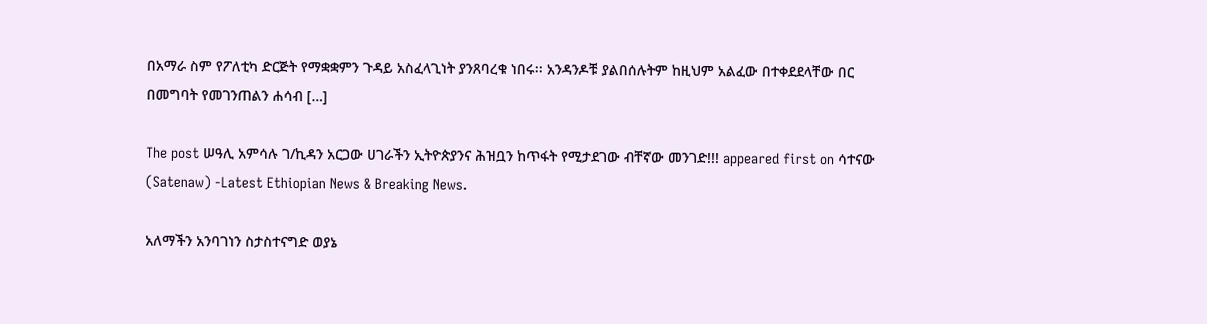በአማራ ስም የፖለቲካ ድርጅት የማቋቋምን ጉዳይ አስፈላጊነት ያንጸባረቁ ነበሩ፡፡ አንዳንዶቹ ያልበሰሉትም ከዚህም አልፈው በተቀደደላቸው በር በመግባት የመገንጠልን ሐሳብ […]

The post ሠዓሊ አምሳሉ ገ/ኪዳን አርጋው ሀገራችን ኢትዮጵያንና ሕዝቧን ከጥፋት የሚታደገው ብቸኛው መንገድ!!! appeared first on ሳተናው (Satenaw) -Latest Ethiopian News & Breaking News.

አለማችን አንባገነን ስታስተናግድ ወያኔ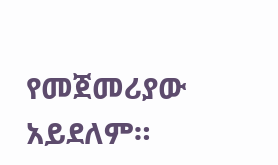የመጀመሪያው አይደለም።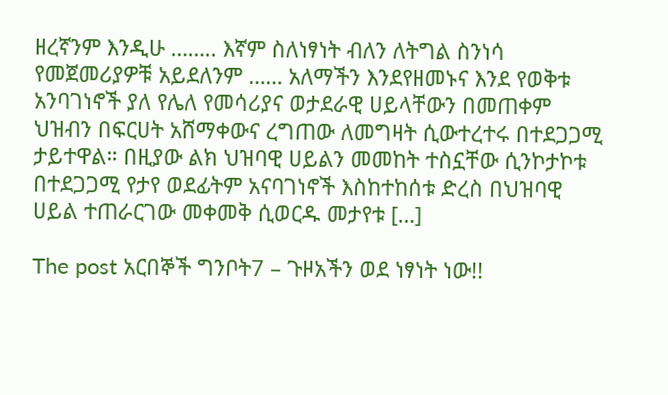ዘረኛንም እንዲሁ …….. እኛም ስለነፃነት ብለን ለትግል ስንነሳ የመጀመሪያዎቹ አይደለንም …… አለማችን እንደየዘመኑና እንደ የወቅቱ አንባገነኖች ያለ የሌለ የመሳሪያና ወታደራዊ ሀይላቸውን በመጠቀም ህዝብን በፍርሀት አሸማቀውና ረግጠው ለመግዛት ሲውተረተሩ በተደጋጋሚ ታይተዋል። በዚያው ልክ ህዝባዊ ሀይልን መመከት ተስኗቸው ሲንኮታኮቱ በተደጋጋሚ የታየ ወደፊትም አናባገነኖች እስከተከሰቱ ድረስ በህዝባዊ ሀይል ተጠራርገው መቀመቅ ሲወርዱ መታየቱ […]

The post አርበኞች ግንቦት7 – ጉዞአችን ወደ ነፃነት ነው!!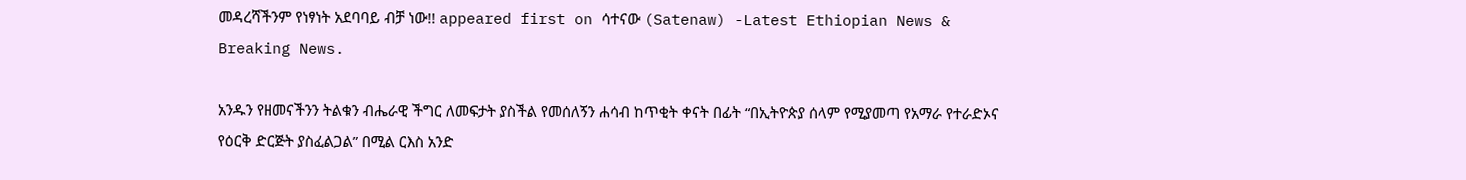መዳረሻችንም የነፃነት አደባባይ ብቻ ነው!! appeared first on ሳተናው (Satenaw) -Latest Ethiopian News & Breaking News.

አንዱን የዘመናችንን ትልቁን ብሔራዊ ችግር ለመፍታት ያስችል የመሰለኝን ሐሳብ ከጥቂት ቀናት በፊት “በኢትዮጵያ ሰላም የሚያመጣ የአማራ የተራድኦና የዕርቅ ድርጅት ያስፈልጋል” በሚል ርእስ አንድ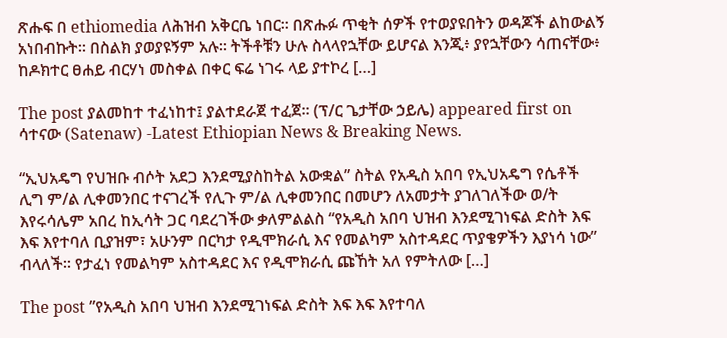ጽሑፍ በ ethiomedia ለሕዝብ አቅርቤ ነበር። በጽሑፉ ጥቂት ሰዎች የተወያዩበትን ወዳጆች ልከውልኝ አነበብኩት። በስልክ ያወያዩኝም አሉ። ትችቶቹን ሁሉ ስላላየኋቸው ይሆናል እንጂ፥ ያየኋቸውን ሳጠናቸው፥ ከዶክተር ፀሐይ ብርሃነ መስቀል በቀር ፍሬ ነገሩ ላይ ያተኮረ […]

The post ያልመከተ ተፈነከተ፤ ያልተደራጀ ተፈጀ። (ፕ/ር ጌታቸው ኃይሌ) appeared first on ሳተናው (Satenaw) -Latest Ethiopian News & Breaking News.

“ኢህአዴግ የህዝቡ ብሶት አደጋ እንደሚያስከትል አውቋል” ስትል የአዲስ አበባ የኢህአዴግ የሴቶች ሊግ ም/ል ሊቀመንበር ተናገረች የሊጉ ም/ል ሊቀመንበር በመሆን ለአመታት ያገለገለችው ወ/ት እየሩሳሌም አበረ ከኢሳት ጋር ባደረገችው ቃለምልልስ “የአዲስ አበባ ህዝብ እንደሚገነፍል ድስት እፍ እፍ እየተባለ ቢያዝም፣ አሁንም በርካታ የዲሞክራሲ እና የመልካም አስተዳደር ጥያቄዎችን እያነሳ ነው” ብላለች። የታፈነ የመልካም አስተዳደር እና የዲሞክራሲ ጩኸት አለ የምትለው […]

The post ”የአዲስ አበባ ህዝብ እንደሚገነፍል ድስት እፍ እፍ እየተባለ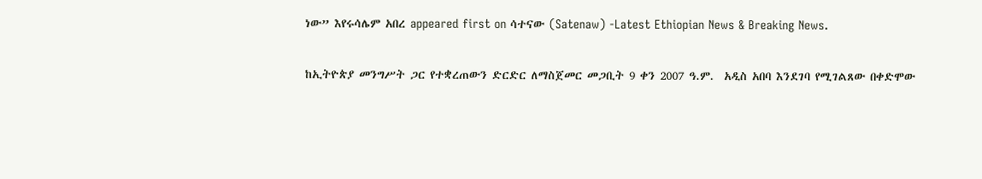ነው” እየሩሳሌም አበረ appeared first on ሳተናው (Satenaw) -Latest Ethiopian News & Breaking News.

ከኢትዮጵያ መንግሥት ጋር የተቋረጠውን ድርድር ለማስጀመር መጋቢት 9 ቀን 2007 ዓ.ም.  አዲስ አበባ እንደገባ የሚገልጸው በቀድሞው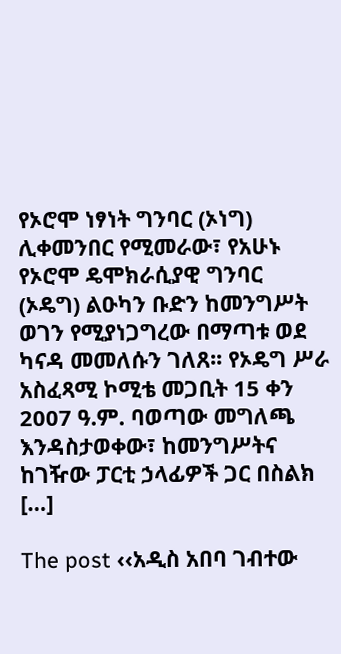የኦሮሞ ነፃነት ግንባር (ኦነግ) ሊቀመንበር የሚመራው፣ የአሁኑ የኦሮሞ ዴሞክራሲያዊ ግንባር (ኦዴግ) ልዑካን ቡድን ከመንግሥት ወገን የሚያነጋግረው በማጣቱ ወደ ካናዳ መመለሱን ገለጸ፡፡ የኦዴግ ሥራ አስፈጻሚ ኮሚቴ መጋቢት 15 ቀን 2007 ዓ.ም. ባወጣው መግለጫ እንዳስታወቀው፣ ከመንግሥትና ከገዥው ፓርቲ ኃላፊዎች ጋር በስልክ […]

The post ‹‹አዲስ አበባ ገብተው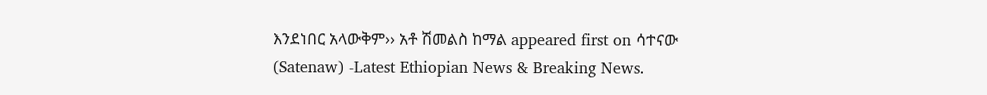እንደነበር አላውቅም›› አቶ ሽመልስ ከማል appeared first on ሳተናው (Satenaw) -Latest Ethiopian News & Breaking News.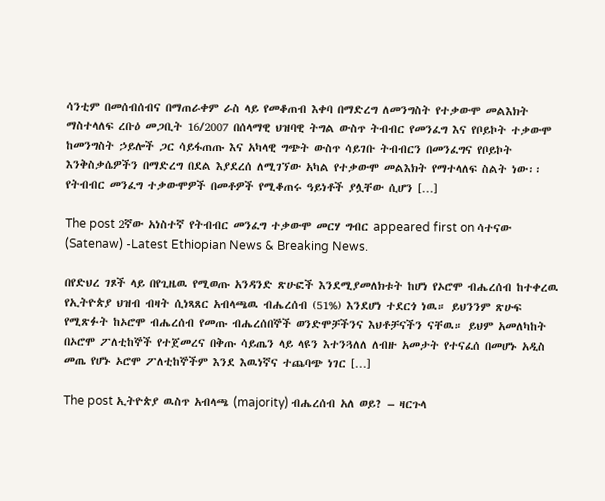ሳንቲም በመሰብሰብና በማጠራቀም ራስ ላይ የመቆጠብ እቀባ በማድረግ ለመንግስት የተቃውሞ መልእክት ማስተላለፍ ረቡዕ መጋቢት 16/2007 በሰላማዊ ህዝባዊ ትግል ውስጥ ትብብር የመንፈግ እና የቦይኮት ተቃውሞ ከመንግስት ኃይሎች ጋር ሳይፋጠጡ እና አካላዊ ግጭት ውስጥ ሳይገቡ ትብብርን በመንፈግና የቦይኮት እንቅስቃሴዎችን በማድረግ በደል እያደረሰ ለሚገኘው አካል የተቃውሞ መልእክት የማተላለፍ ስልት ነው፡፡ የትብብር መንፈግ ተቃውሞዎች በመቶዎች የሚቆጠሩ ዓይነቶች ያሏቸው ሲሆን […]

The post 2ኛው አነስተኛ የትብብር መንፈግ ተቃውሞ መርሃ ግብር appeared first on ሳተናው (Satenaw) -Latest Ethiopian News & Breaking News.

በየድህረ ገጾች ላይ በየጊዜዉ የሚወጡ አንዳንድ ጽሁፎች እንደሚያመለክቱት ከሆነ የኦሮሞ ብሔረሰብ ከተቀረዉ የኢትዮጵያ ህዝብ ብዛት ሲነጻጸር አብላጫዉ ብሔረሰብ (51%) እንደሆነ ተደርጎ ነዉ። ይህንንም ጽሁፍ የሚጽፉት ከኦሮሞ ብሔረሰብ የመጡ ብሔረሰበኞች ወንድሞቻችንና እህቶቻናችን ናቸዉ። ይህም አመለካከት በኦሮሞ ፖለቲከኞች የተጀመረና በቅጡ ሳይጤን ላይ ላዩን እተንጓለለ ለብዙ አመታት የተናፈሰ በመሆኑ አዲስ መጤ የሆኑ ኦሮሞ ፖለቲከኞችም እንደ እዉነኛና ተጨባጭ ነገር […]

The post ኢትዮጵያ ዉስጥ አብላጫ (majority) ብሔረሰብ አለ ወይ? – ዛርጉላ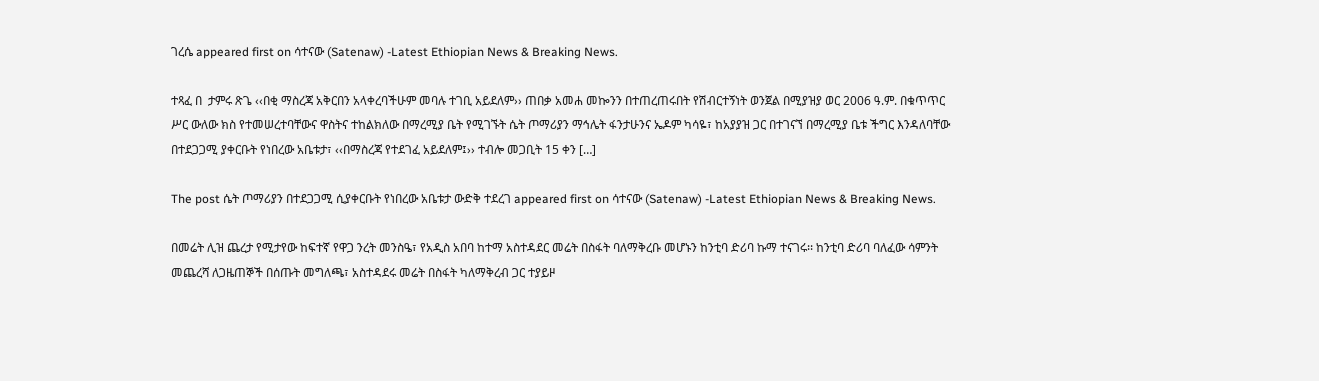ገረሴ appeared first on ሳተናው (Satenaw) -Latest Ethiopian News & Breaking News.

ተጻፈ በ  ታምሩ ጽጌ ‹‹በቂ ማስረጃ አቅርበን አላቀረባችሁም መባሉ ተገቢ አይደለም›› ጠበቃ አመሐ መኰንን በተጠረጠሩበት የሽብርተኝነት ወንጀል በሚያዝያ ወር 2006 ዓ.ም. በቁጥጥር ሥር ውለው ክስ የተመሠረተባቸውና ዋስትና ተከልክለው በማረሚያ ቤት የሚገኙት ሴት ጦማሪያን ማኅሌት ፋንታሁንና ኤዶም ካሳዬ፣ ከአያያዝ ጋር በተገናኘ በማረሚያ ቤቱ ችግር እንዳለባቸው በተደጋጋሚ ያቀርቡት የነበረው አቤቱታ፣ ‹‹በማስረጃ የተደገፈ አይደለም፤›› ተብሎ መጋቢት 15 ቀን […]

The post ሴት ጦማሪያን በተደጋጋሚ ሲያቀርቡት የነበረው አቤቱታ ውድቅ ተደረገ appeared first on ሳተናው (Satenaw) -Latest Ethiopian News & Breaking News.

በመሬት ሊዝ ጨረታ የሚታየው ከፍተኛ የዋጋ ንረት መንስዔ፣ የአዲስ አበባ ከተማ አስተዳደር መሬት በስፋት ባለማቅረቡ መሆኑን ከንቲባ ድሪባ ኩማ ተናገሩ፡፡ ከንቲባ ድሪባ ባለፈው ሳምንት መጨረሻ ለጋዜጠኞች በሰጡት መግለጫ፣ አስተዳደሩ መሬት በስፋት ካለማቅረብ ጋር ተያይዞ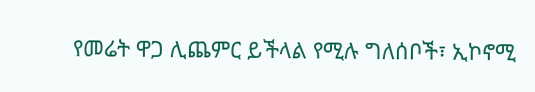የመሬት ዋጋ ሊጨምር ይችላል የሚሉ ግለሰቦች፣ ኢኮኖሚ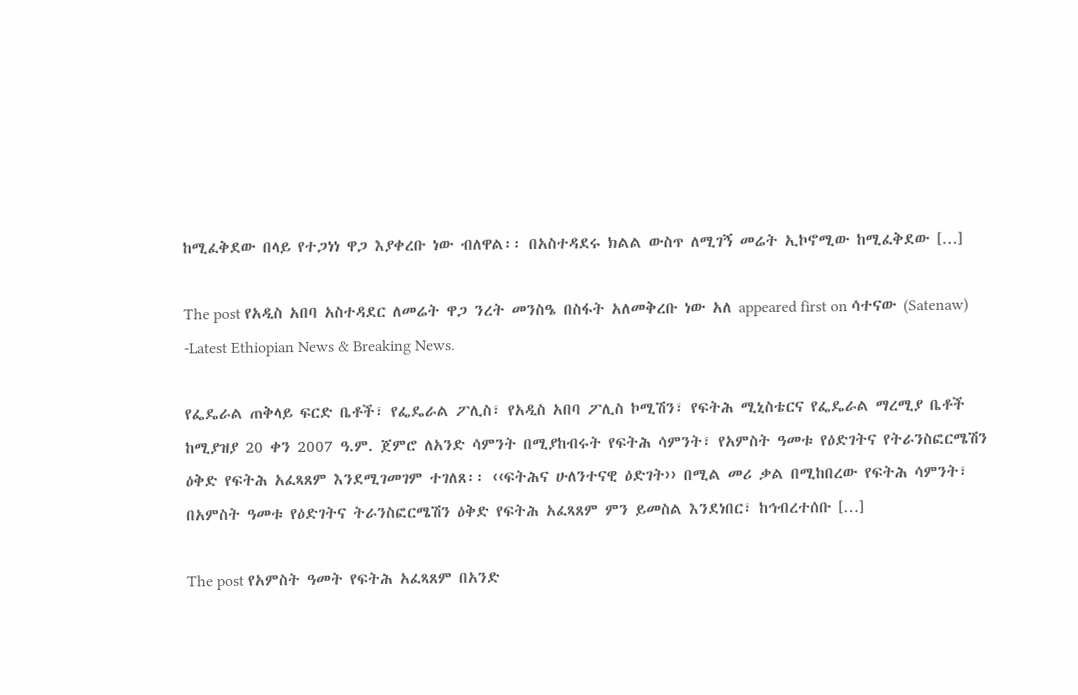ከሚፈቅደው በላይ የተጋነነ ዋጋ እያቀረቡ ነው ብለዋል፡፡ በአስተዳደሩ ክልል ውስጥ ለሚገኝ መሬት ኢኮኖሚው ከሚፈቅደው […]

The post የአዲስ አበባ አስተዳደር ለመሬት ዋጋ ንረት መንስዔ በስፋት አለመቅረቡ ነው አለ appeared first on ሳተናው (Satenaw) -Latest Ethiopian News & Breaking News.

የፌዴራል ጠቅላይ ፍርድ ቤቶች፣ የፌዴራል ፖሊስ፣ የአዲስ አበባ ፖሊስ ኮሚሽን፣ የፍትሕ ሚኒስቴርና የፌዴራል ማረሚያ ቤቶች ከሚያዝያ 20 ቀን 2007 ዓ.ም. ጀምሮ ለአንድ ሳምንት በሚያከብሩት የፍትሕ ሳምንት፣ የአምስት ዓመቱ የዕድገትና የትራንስፎርሜሽን ዕቅድ የፍትሕ አፈጻጸም እንደሚገመገም ተገለጸ፡፡ ‹‹ፍትሕና ሁለንተናዊ ዕድገት›› በሚል መሪ ቃል በሚከበረው የፍትሕ ሳምንት፣ በአምስት ዓመቱ የዕድገትና ትራንስፎርሜሽን ዕቅድ የፍትሕ አፈጻጸም ምን ይመስል እንደነበር፣ ከኅብረተሰቡ […]

The post የአምስት ዓመት የፍትሕ አፈጻጸም በአንድ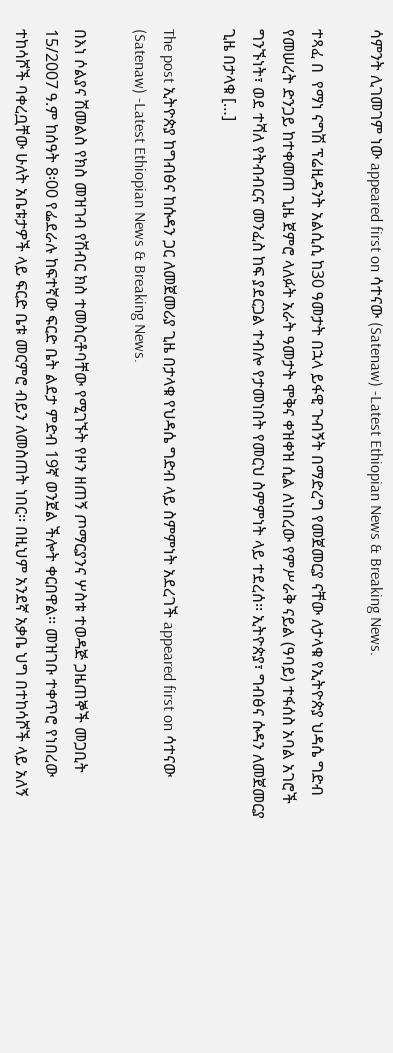ሳምንት ሊገመገም ነው appeared first on ሳተናው (Satenaw) -Latest Ethiopian News & Breaking News.

ተጻፈ በ  የማነ ናግሽ ፕሬዚዳንት አልሲሲ ከ30 ዓመታት በኋላ ይፋዊ ጉብኝት በማድረግ የመጀመርያ ናቸው ለታላቁ የኢትዮጵያ ህዳሴ ግድብ የመሠረት ድንጋይ ከተቀመጠ ጊዜ ጀምሮ ላለፉት አራት ዓመታት ሞቅና ቀዝቀዝ ሲል ለነበረው የምሥራቅ ናይል (ዓባይ) ተፋሰስ አባል አገሮች ግንኙነት፣ ወደ ተሻለ የትብብርና መንፈስ ከፍ ያደርጋል ተብሎ የታመነበት የመርህ ስምምነት ላይ ተደረሰ፡፡ ኢትዮጵያ፣ ግብፅና ሱዳን ለመጀመርያ ጊዜ በታላቁ […]

The post ኢትዮጵያ ከግብፅና ከሱዳን ጋር ለመጀመሪያ ጊዜ በታላቁ የህዳሴ ግድብ ላይ ስምምነት አደረገች appeared first on ሳተናው (Satenaw) -Latest Ethiopian News & Breaking News.

በእነ ሶልያና ሽመልስ የክስ መዝገብ የሽብር ክስ ተመስርቶባቸው የሚገኙት የዞን ዘጠኝ ጦማርያንና ሦስቱ ተወዳጅ ጋዜጠኞች መጋቢት 15/2007 ዓ.ም ከሰዓት 8፡00 የፌደራሉ ከፍተኛው ፍርድ ቤት ልደታ ምድብ 19ኛ ወንጀል ችሎት ቀርበዋል፡፡ መዝገቡ ተቀጥሮ የነበረው ተከሳሾች ባቀረቧቸው ሁለት አቤቱታዎች ላይ ፍርድ ቤቱ መርምሮ ብይን ለመስጠት ነበር፡፡ በዚህም አንደኛ አቃቤ ህግ በተከሳሾች ላይ አለኝ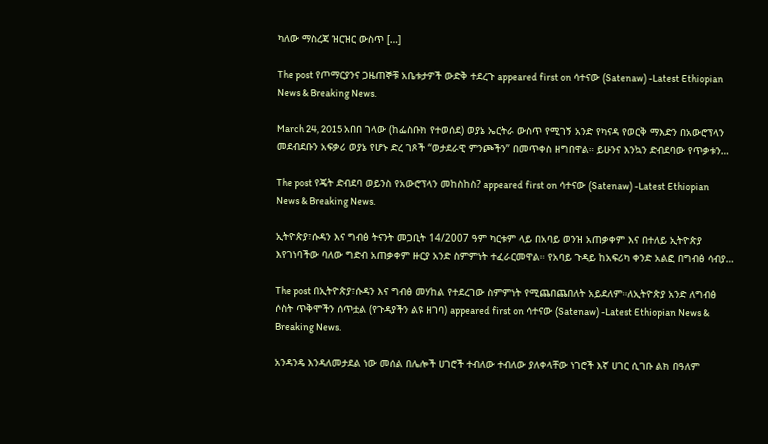ካለው ማስረጃ ዝርዝር ውስጥ […]

The post የጦማርያንና ጋዜጠኞቹ አቤቱታዎች ውድቅ ተደረጉ appeared first on ሳተናው (Satenaw) -Latest Ethiopian News & Breaking News.

March 24, 2015 አበበ ገላው (ከፌስቡክ የተወሰደ) ወያኔ ኤርትራ ውስጥ የሚገኝ አንድ የካናዳ የወርቅ ማእድን በአውሮፕላን መደብደቡን አፍቃሪ ወያኔ የሆኑ ድረ ገጾች “ወታደራዊ ምንጮችን” በመጥቀስ ዘግበዋል። ይሁንና እንኳን ድብደባው የጥቃቱን…

The post የጄት ድብደባ ወይንስ የአውሮፕላን መከስከስ? appeared first on ሳተናው (Satenaw) -Latest Ethiopian News & Breaking News.

ኢትዮጵያ፣ሱዳን እና ግብፅ ትናንት መጋቢት 14/2007 ዓም ካርቱም ላይ በአባይ ወንዝ አጠቃቀም እና በተለይ ኢትዮጵያ እየገነባችው ባለው ግድብ አጠቃቀም ዙርያ አንድ ስምምነት ተፈራርመዋል። የአባይ ጉዳይ ከአፍሪካ ቀንድ አልፎ በግብፅ ሳብያ…

The post በኢትዮጵያ፣ሱዳን እና ግብፅ መሃከል የተደረገው ስምምነት የሚጨበጨበለት አይደለም።ለኢትዮጵያ አንድ ለግብፅ ሶስት ጥቅሞችን ሰጥቷል (የጉዳያችን ልዩ ዘገባ) appeared first on ሳተናው (Satenaw) -Latest Ethiopian News & Breaking News.

አንዳንዴ እንዳለመታደል ነው መሰል በሌሎች ሀገሮች ተብለው ተብለው ያለቀላቸው ነገሮች እኛ ሀገር ሲገቡ ልክ በዓለም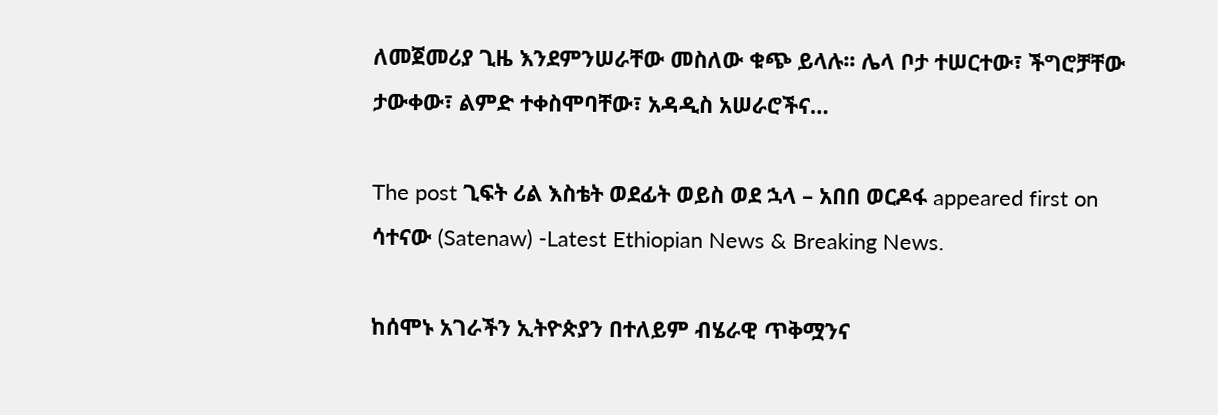ለመጀመሪያ ጊዜ እንደምንሠራቸው መስለው ቁጭ ይላሉ፡፡ ሌላ ቦታ ተሠርተው፣ ችግሮቻቸው ታውቀው፣ ልምድ ተቀስሞባቸው፣ አዳዲስ አሠራሮችና…

The post ጊፍት ሪል እስቴት ወደፊት ወይስ ወደ ኋላ – አበበ ወርዶፋ appeared first on ሳተናው (Satenaw) -Latest Ethiopian News & Breaking News.

ከሰሞኑ አገራችን ኢትዮጵያን በተለይም ብሄራዊ ጥቅሟንና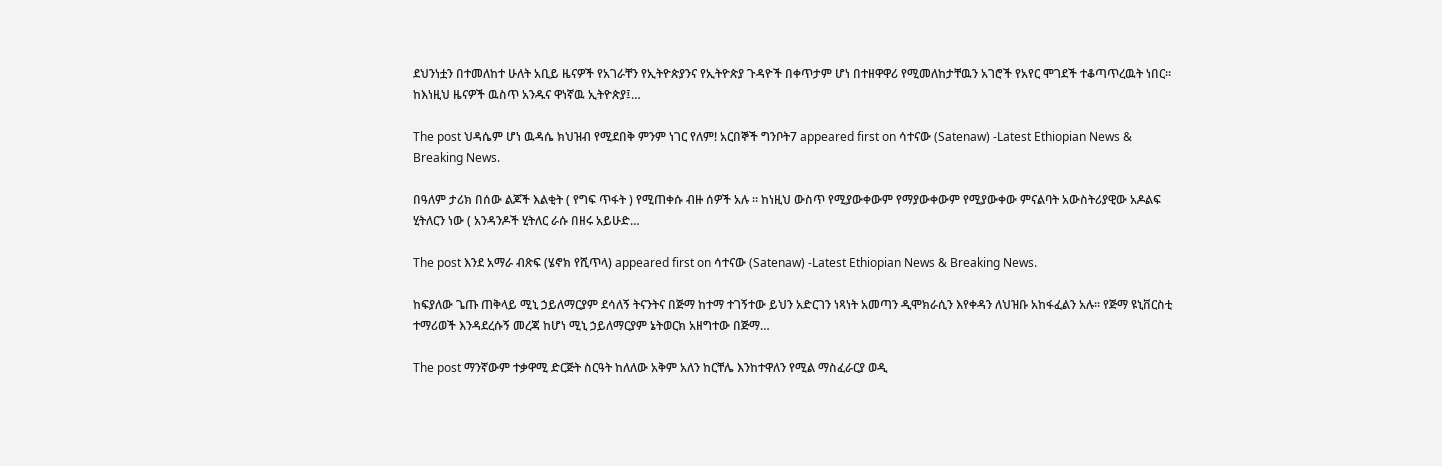ደህንነቷን በተመለከተ ሁለት አቢይ ዜናዎች የአገራቸን የኢትዮጵያንና የኢትዮጵያ ጉዳዮች በቀጥታም ሆነ በተዘዋዋሪ የሚመለከታቸዉን አገሮች የአየር ሞገደች ተቆጣጥረዉት ነበር። ከእነዚህ ዜናዎች ዉስጥ አንዱና ዋነኛዉ ኢትዮጵያ፤…

The post ህዳሴም ሆነ ዉዳሴ ክህዝብ የሚደበቅ ምንም ነገር የለም! አርበኞች ግንቦት7 appeared first on ሳተናው (Satenaw) -Latest Ethiopian News & Breaking News.

በዓለም ታሪክ በሰው ልጆች እልቂት ( የግፍ ጥፋት ) የሚጠቀሱ ብዙ ሰዎች አሉ ። ከነዚህ ውስጥ የሚያውቀውም የማያውቀውም የሚያውቀው ምናልባት አውስትሪያዊው አዶልፍ ሂትለርን ነው ( አንዳንዶች ሂትለር ራሱ በዘሩ አይሁድ…

The post እንደ አማራ ብጽፍ (ሄኖክ የሺጥላ) appeared first on ሳተናው (Satenaw) -Latest Ethiopian News & Breaking News.

ከፍያለው ጌጡ ጠቅላይ ሚኒ ኃይለማርያም ደሳለኝ ትናንትና በጅማ ከተማ ተገኝተው ይህን አድርገን ነጻነት አመጣን ዲሞክራሲን እየቀዳን ለህዝቡ አከፋፈልን አሉ። የጅማ ዩኒቨርስቲ ተማሪወች እንዳደረሱኝ መረጃ ከሆነ ሚኒ ኃይለማርያም ኔትወርክ አዘግተው በጅማ…

The post ማንኛውም ተቃዋሚ ድርጅት ስርዓት ከለለው አቅም አለን ከርቸሌ እንከተዋለን የሚል ማስፈራርያ ወዲ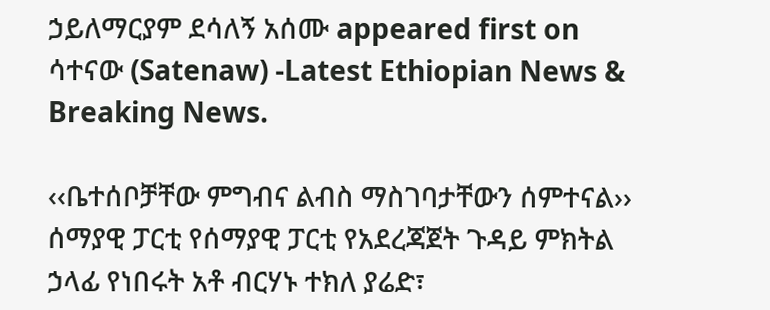ኃይለማርያም ደሳለኝ አሰሙ appeared first on ሳተናው (Satenaw) -Latest Ethiopian News & Breaking News.

‹‹ቤተሰቦቻቸው ምግብና ልብስ ማስገባታቸውን ሰምተናል›› ሰማያዊ ፓርቲ የሰማያዊ ፓርቲ የአደረጃጀት ጉዳይ ምክትል ኃላፊ የነበሩት አቶ ብርሃኑ ተክለ ያሬድ፣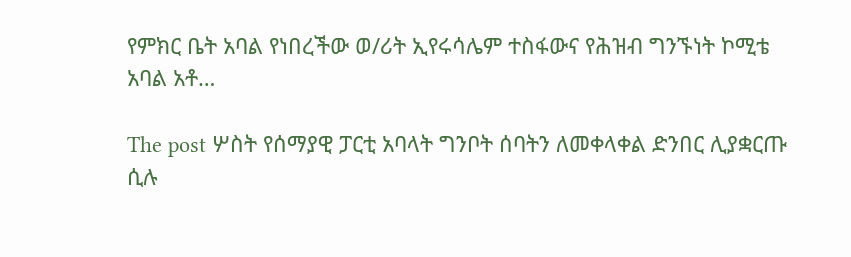የምክር ቤት አባል የነበረችው ወ/ሪት ኢየሩሳሌም ተስፋውና የሕዝብ ግንኙነት ኮሚቴ አባል አቶ…

The post ሦስት የሰማያዊ ፓርቲ አባላት ግንቦት ሰባትን ለመቀላቀል ድንበር ሊያቋርጡ ሲሉ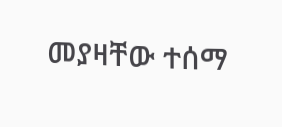መያዛቸው ተሰማ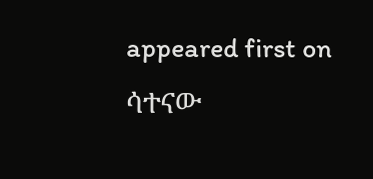appeared first on ሳተናው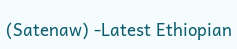(Satenaw) -Latest Ethiopian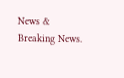News & Breaking News.